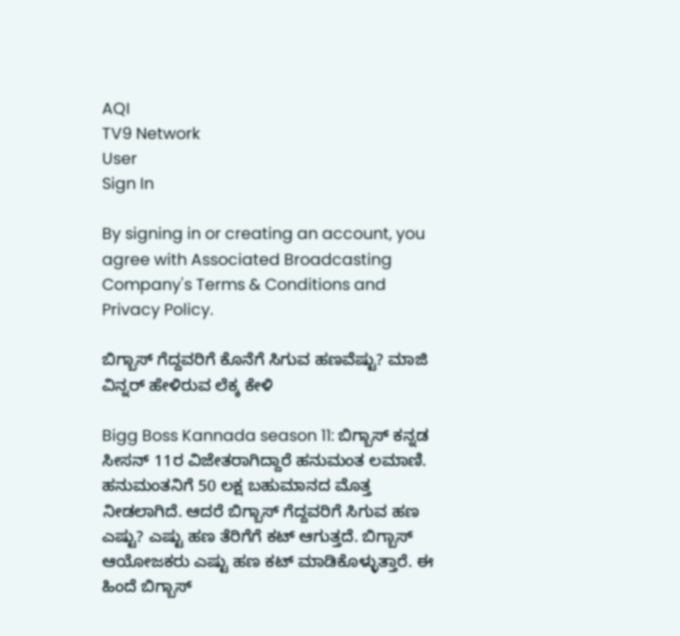AQI
TV9 Network
User
Sign In

By signing in or creating an account, you agree with Associated Broadcasting Company's Terms & Conditions and Privacy Policy.

ಬಿಗ್ಬಾಸ್ ಗೆದ್ದವರಿಗೆ ಕೊನೆಗೆ ಸಿಗುವ ಹಣವೆಷ್ಟು? ಮಾಜಿ ವಿನ್ನರ್ ಹೇಳಿರುವ ಲೆಕ್ಕ ಕೇಳಿ

Bigg Boss Kannada season 11: ಬಿಗ್ಬಾಸ್ ಕನ್ನಡ ಸೀಸನ್ 11ರ ವಿಜೇತರಾಗಿದ್ದಾರೆ ಹನುಮಂತ ಲಮಾಣಿ. ಹನುಮಂತನಿಗೆ 50 ಲಕ್ಷ ಬಹುಮಾನದ ಮೊತ್ತ ನೀಡಲಾಗಿದೆ. ಆದರೆ ಬಿಗ್ಬಾಸ್ ಗೆದ್ದವರಿಗೆ ಸಿಗುವ ಹಣ ಎಷ್ಟು? ಎಷ್ಟು ಹಣ ತೆರಿಗೆಗೆ ಕಟ್ ಆಗುತ್ತದೆ. ಬಿಗ್ಬಾಸ್ ಆಯೋಜಕರು ಎಷ್ಟು ಹಣ ಕಟ್ ಮಾಡಿಕೊಳ್ಳುತ್ತಾರೆ. ಈ ಹಿಂದೆ ಬಿಗ್ಬಾಸ್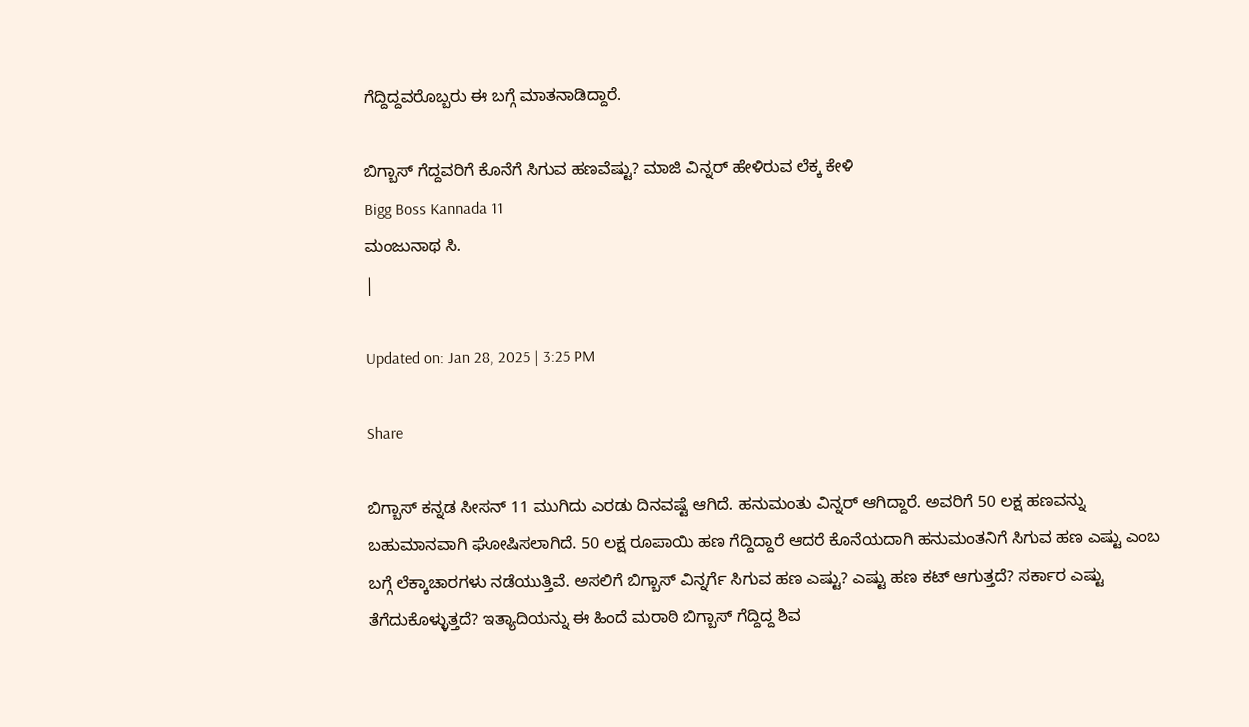ಗೆದ್ದಿದ್ದವರೊಬ್ಬರು ಈ ಬಗ್ಗೆ ಮಾತನಾಡಿದ್ದಾರೆ.

ಬಿಗ್ಬಾಸ್ ಗೆದ್ದವರಿಗೆ ಕೊನೆಗೆ ಸಿಗುವ ಹಣವೆಷ್ಟು? ಮಾಜಿ ವಿನ್ನರ್ ಹೇಳಿರುವ ಲೆಕ್ಕ ಕೇಳಿ
Bigg Boss Kannada 11
ಮಂಜುನಾಥ ಸಿ.
|

Updated on: Jan 28, 2025 | 3:25 PM

Share

ಬಿಗ್ಬಾಸ್ ಕನ್ನಡ ಸೀಸನ್ 11 ಮುಗಿದು ಎರಡು ದಿನವಷ್ಟೆ ಆಗಿದೆ. ಹನುಮಂತು ವಿನ್ನರ್ ಆಗಿದ್ದಾರೆ. ಅವರಿಗೆ 50 ಲಕ್ಷ ಹಣವನ್ನು ಬಹುಮಾನವಾಗಿ ಘೋಷಿಸಲಾಗಿದೆ. 50 ಲಕ್ಷ ರೂಪಾಯಿ ಹಣ ಗೆದ್ದಿದ್ದಾರೆ ಆದರೆ ಕೊನೆಯದಾಗಿ ಹನುಮಂತನಿಗೆ ಸಿಗುವ ಹಣ ಎಷ್ಟು ಎಂಬ ಬಗ್ಗೆ ಲೆಕ್ಕಾಚಾರಗಳು ನಡೆಯುತ್ತಿವೆ. ಅಸಲಿಗೆ ಬಿಗ್ಬಾಸ್ ವಿನ್ನರ್ಗೆ ಸಿಗುವ ಹಣ ಎಷ್ಟು? ಎಷ್ಟು ಹಣ ಕಟ್ ಆಗುತ್ತದೆ? ಸರ್ಕಾರ ಎಷ್ಟು ತೆಗೆದುಕೊಳ್ಳುತ್ತದೆ? ಇತ್ಯಾದಿಯನ್ನು ಈ ಹಿಂದೆ ಮರಾಠಿ ಬಿಗ್ಬಾಸ್ ಗೆದ್ದಿದ್ದ ಶಿವ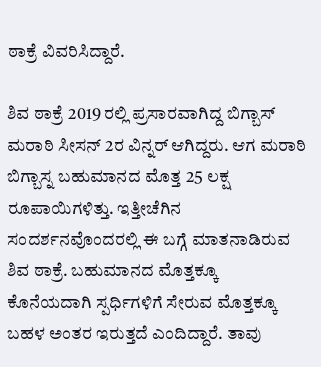ಠಾಕ್ರೆ ವಿವರಿಸಿದ್ದಾರೆ.

ಶಿವ ಠಾಕ್ರೆ 2019 ರಲ್ಲಿ ಪ್ರಸಾರವಾಗಿದ್ದ ಬಿಗ್ಬಾಸ್ ಮರಾಠಿ ಸೀಸನ್ 2ರ ವಿನ್ನರ್ ಆಗಿದ್ದರು. ಆಗ ಮರಾಠಿ ಬಿಗ್ಬಾಸ್ನ ಬಹುಮಾನದ ಮೊತ್ತ 25 ಲಕ್ಷ ರೂಪಾಯಿಗಳಿತ್ತು. ಇತ್ತೀಚೆಗಿನ ಸಂದರ್ಶನವೊಂದರಲ್ಲಿ ಈ ಬಗ್ಗೆ ಮಾತನಾಡಿರುವ ಶಿವ ಠಾಕ್ರೆ. ಬಹುಮಾನದ ಮೊತ್ತಕ್ಕೂ ಕೊನೆಯದಾಗಿ ಸ್ಪರ್ಧಿಗಳಿಗೆ ಸೇರುವ ಮೊತ್ತಕ್ಕೂ ಬಹಳ ಅಂತರ ಇರುತ್ತದೆ ಎಂದಿದ್ದಾರೆ. ತಾವು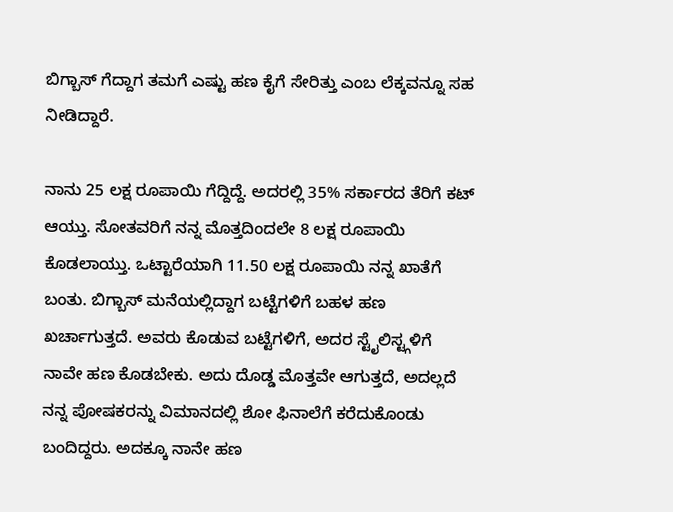ಬಿಗ್ಬಾಸ್ ಗೆದ್ದಾಗ ತಮಗೆ ಎಷ್ಟು ಹಣ ಕೈಗೆ ಸೇರಿತ್ತು ಎಂಬ ಲೆಕ್ಕವನ್ನೂ ಸಹ ನೀಡಿದ್ದಾರೆ.

ನಾನು 25 ಲಕ್ಷ ರೂಪಾಯಿ ಗೆದ್ದಿದ್ದೆ. ಅದರಲ್ಲಿ 35% ಸರ್ಕಾರದ ತೆರಿಗೆ ಕಟ್ ಆಯ್ತು. ಸೋತವರಿಗೆ ನನ್ನ ಮೊತ್ತದಿಂದಲೇ 8 ಲಕ್ಷ ರೂಪಾಯಿ ಕೊಡಲಾಯ್ತು. ಒಟ್ಟಾರೆಯಾಗಿ 11.50 ಲಕ್ಷ ರೂಪಾಯಿ ನನ್ನ ಖಾತೆಗೆ ಬಂತು. ಬಿಗ್ಬಾಸ್ ಮನೆಯಲ್ಲಿದ್ದಾಗ ಬಟ್ಟೆಗಳಿಗೆ ಬಹಳ ಹಣ ಖರ್ಚಾಗುತ್ತದೆ. ಅವರು ಕೊಡುವ ಬಟ್ಟೆಗಳಿಗೆ, ಅದರ ಸ್ಟೈಲಿಸ್ಟ್ಗಳಿಗೆ ನಾವೇ ಹಣ ಕೊಡಬೇಕು. ಅದು ದೊಡ್ಡ ಮೊತ್ತವೇ ಆಗುತ್ತದೆ, ಅದಲ್ಲದೆ ನನ್ನ ಪೋಷಕರನ್ನು ವಿಮಾನದಲ್ಲಿ ಶೋ ಫಿನಾಲೆಗೆ ಕರೆದುಕೊಂಡು ಬಂದಿದ್ದರು. ಅದಕ್ಕೂ ನಾನೇ ಹಣ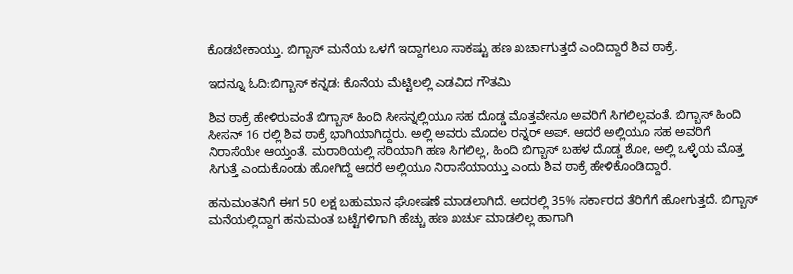ಕೊಡಬೇಕಾಯ್ತು. ಬಿಗ್ಬಾಸ್ ಮನೆಯ ಒಳಗೆ ಇದ್ದಾಗಲೂ ಸಾಕಷ್ಟು ಹಣ ಖರ್ಚಾಗುತ್ತದೆ ಎಂದಿದ್ದಾರೆ ಶಿವ ಠಾಕ್ರೆ.

ಇದನ್ನೂ ಓದಿ:ಬಿಗ್ಬಾಸ್ ಕನ್ನಡ: ಕೊನೆಯ ಮೆಟ್ಟಿಲಲ್ಲಿ ಎಡವಿದ ಗೌತಮಿ

ಶಿವ ಠಾಕ್ರೆ ಹೇಳಿರುವಂತೆ ಬಿಗ್ಬಾಸ್ ಹಿಂದಿ ಸೀಸನ್ನಲ್ಲಿಯೂ ಸಹ ದೊಡ್ಡ ಮೊತ್ತವೇನೂ ಅವರಿಗೆ ಸಿಗಲಿಲ್ಲವಂತೆ. ಬಿಗ್ಬಾಸ್ ಹಿಂದಿ ಸೀಸನ್ 16 ರಲ್ಲಿ ಶಿವ ಠಾಕ್ರೆ ಭಾಗಿಯಾಗಿದ್ದರು. ಅಲ್ಲಿ ಅವರು ಮೊದಲ ರನ್ನರ್ ಅಪ್. ಆದರೆ ಅಲ್ಲಿಯೂ ಸಹ ಅವರಿಗೆ ನಿರಾಸೆಯೇ ಆಯ್ತಂತೆ. ಮರಾಠಿಯಲ್ಲಿ ಸರಿಯಾಗಿ ಹಣ ಸಿಗಲಿಲ್ಲ, ಹಿಂದಿ ಬಿಗ್ಬಾಸ್ ಬಹಳ ದೊಡ್ಡ ಶೋ, ಅಲ್ಲಿ ಒಳ್ಳೆಯ ಮೊತ್ತ ಸಿಗುತ್ತೆ ಎಂದುಕೊಂಡು ಹೋಗಿದ್ದೆ ಆದರೆ ಅಲ್ಲಿಯೂ ನಿರಾಸೆಯಾಯ್ತು ಎಂದು ಶಿವ ಠಾಕ್ರೆ ಹೇಳಿಕೊಂಡಿದ್ದಾರೆ.

ಹನುಮಂತನಿಗೆ ಈಗ 50 ಲಕ್ಷ ಬಹುಮಾನ ಘೋಷಣೆ ಮಾಡಲಾಗಿದೆ. ಅದರಲ್ಲಿ 35% ಸರ್ಕಾರದ ತೆರಿಗೆಗೆ ಹೋಗುತ್ತದೆ. ಬಿಗ್ಬಾಸ್ ಮನೆಯಲ್ಲಿದ್ದಾಗ ಹನುಮಂತ ಬಟ್ಟೆಗಳಿಗಾಗಿ ಹೆಚ್ಚು ಹಣ ಖರ್ಚು ಮಾಡಲಿಲ್ಲ ಹಾಗಾಗಿ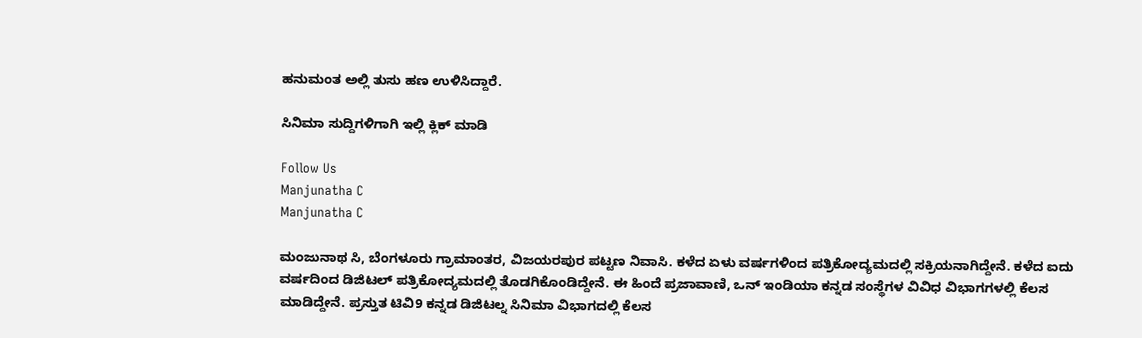ಹನುಮಂತ ಅಲ್ಲಿ ತುಸು ಹಣ ಉಳಿಸಿದ್ದಾರೆ.

ಸಿನಿಮಾ ಸುದ್ದಿಗಳಿಗಾಗಿ ಇಲ್ಲಿ ಕ್ಲಿಕ್ ಮಾಡಿ

Follow Us
Manjunatha C
Manjunatha C

ಮಂಜುನಾಥ ಸಿ, ಬೆಂಗಳೂರು ಗ್ರಾಮಾಂತರ, ವಿಜಯರಪುರ ಪಟ್ಟಣ ನಿವಾಸಿ. ಕಳೆದ ಏಳು ವರ್ಷಗಳಿಂದ ಪತ್ರಿಕೋದ್ಯಮದಲ್ಲಿ ಸಕ್ರಿಯನಾಗಿದ್ದೇನೆ. ಕಳೆದ ಐದು ವರ್ಷದಿಂದ ಡಿಜಿಟಲ್ ಪತ್ರಿಕೋದ್ಯಮದಲ್ಲಿ ತೊಡಗಿಕೊಂಡಿದ್ದೇನೆ. ಈ ಹಿಂದೆ ಪ್ರಜಾವಾಣಿ, ಒನ್ ಇಂಡಿಯಾ ಕನ್ನಡ ಸಂಸ್ಥೆಗಳ ವಿವಿಧ ವಿಭಾಗಗಳಲ್ಲಿ ಕೆಲಸ ಮಾಡಿದ್ದೇನೆ. ಪ್ರಸ್ತುತ ಟಿವಿ9 ಕನ್ನಡ ಡಿಜಿಟಲ್ನ ಸಿನಿಮಾ ವಿಭಾಗದಲ್ಲಿ ಕೆಲಸ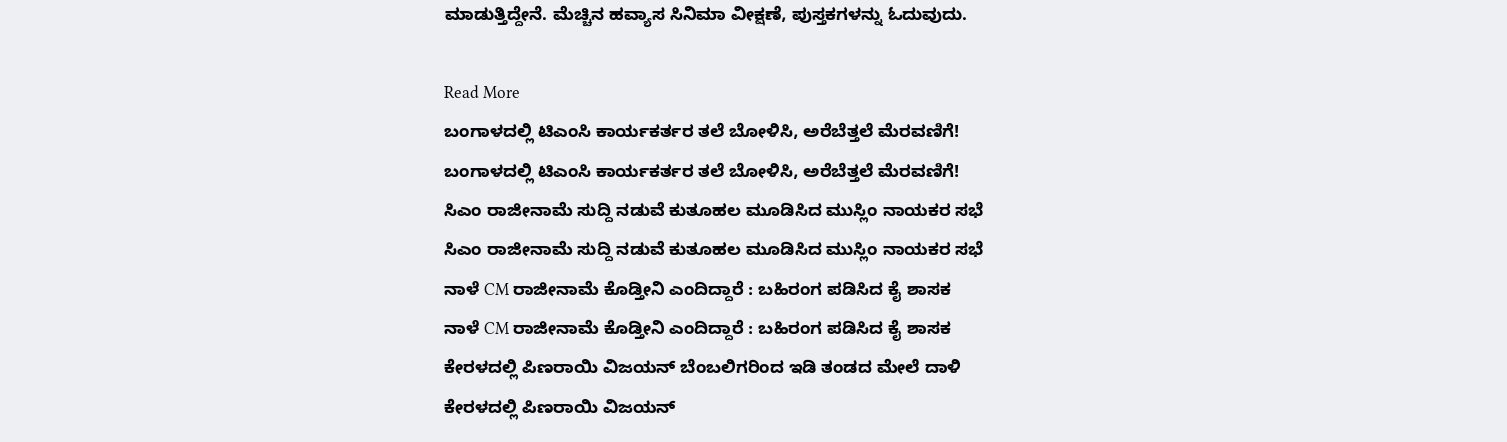ಮಾಡುತ್ತಿದ್ದೇನೆ. ಮೆಚ್ಚಿನ ಹವ್ಯಾಸ ಸಿನಿಮಾ ವೀಕ್ಷಣೆ, ಪುಸ್ತಕಗಳನ್ನು ಓದುವುದು.

Read More
ಬಂಗಾಳದಲ್ಲಿ ಟಿಎಂಸಿ ಕಾರ್ಯಕರ್ತರ ತಲೆ ಬೋಳಿಸಿ, ಅರೆಬೆತ್ತಲೆ ಮೆರವಣಿಗೆ!
ಬಂಗಾಳದಲ್ಲಿ ಟಿಎಂಸಿ ಕಾರ್ಯಕರ್ತರ ತಲೆ ಬೋಳಿಸಿ, ಅರೆಬೆತ್ತಲೆ ಮೆರವಣಿಗೆ!
ಸಿಎಂ ರಾಜೀನಾಮೆ ಸುದ್ದಿ ನಡುವೆ ಕುತೂಹಲ ಮೂಡಿಸಿದ ಮುಸ್ಲಿಂ ನಾಯಕರ ಸಭೆ
ಸಿಎಂ ರಾಜೀನಾಮೆ ಸುದ್ದಿ ನಡುವೆ ಕುತೂಹಲ ಮೂಡಿಸಿದ ಮುಸ್ಲಿಂ ನಾಯಕರ ಸಭೆ
ನಾಳೆ CM ರಾಜೀನಾಮೆ ಕೊಡ್ತೀನಿ ಎಂದಿದ್ದಾರೆ : ಬಹಿರಂಗ ಪಡಿಸಿದ ಕೈ ಶಾಸಕ
ನಾಳೆ CM ರಾಜೀನಾಮೆ ಕೊಡ್ತೀನಿ ಎಂದಿದ್ದಾರೆ : ಬಹಿರಂಗ ಪಡಿಸಿದ ಕೈ ಶಾಸಕ
ಕೇರಳದಲ್ಲಿ ಪಿಣರಾಯಿ ವಿಜಯನ್ ಬೆಂಬಲಿಗರಿಂದ ಇಡಿ ತಂಡದ ಮೇಲೆ ದಾಳಿ
ಕೇರಳದಲ್ಲಿ ಪಿಣರಾಯಿ ವಿಜಯನ್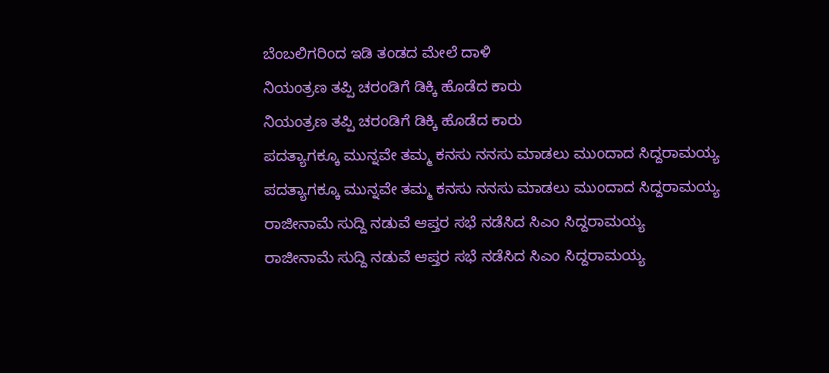ಬೆಂಬಲಿಗರಿಂದ ಇಡಿ ತಂಡದ ಮೇಲೆ ದಾಳಿ
ನಿಯಂತ್ರಣ ತಪ್ಪಿ ಚರಂಡಿಗೆ ಡಿಕ್ಕಿ ಹೊಡೆದ ಕಾರು
ನಿಯಂತ್ರಣ ತಪ್ಪಿ ಚರಂಡಿಗೆ ಡಿಕ್ಕಿ ಹೊಡೆದ ಕಾರು
ಪದತ್ಯಾಗಕ್ಕೂ ಮುನ್ನವೇ ತಮ್ಮ ಕನಸು ನನಸು ಮಾಡಲು ಮುಂದಾದ ಸಿದ್ದರಾಮಯ್ಯ
ಪದತ್ಯಾಗಕ್ಕೂ ಮುನ್ನವೇ ತಮ್ಮ ಕನಸು ನನಸು ಮಾಡಲು ಮುಂದಾದ ಸಿದ್ದರಾಮಯ್ಯ
ರಾಜೀನಾಮೆ ಸುದ್ದಿ ನಡುವೆ ಆಪ್ತರ ಸಭೆ ನಡೆಸಿದ ಸಿಎಂ ಸಿದ್ದರಾಮಯ್ಯ
ರಾಜೀನಾಮೆ ಸುದ್ದಿ ನಡುವೆ ಆಪ್ತರ ಸಭೆ ನಡೆಸಿದ ಸಿಎಂ ಸಿದ್ದರಾಮಯ್ಯ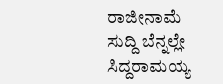ರಾಜೀನಾಮೆ ಸುದ್ದಿ ಬೆನ್ನಲ್ಲೇ ಸಿದ್ದರಾಮಯ್ಯ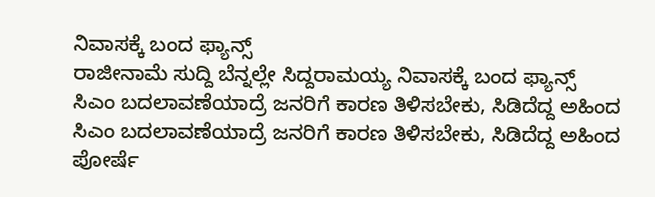ನಿವಾಸಕ್ಕೆ ಬಂದ ಫ್ಯಾನ್ಸ್
ರಾಜೀನಾಮೆ ಸುದ್ದಿ ಬೆನ್ನಲ್ಲೇ ಸಿದ್ದರಾಮಯ್ಯ ನಿವಾಸಕ್ಕೆ ಬಂದ ಫ್ಯಾನ್ಸ್
ಸಿಎಂ ಬದಲಾವಣೆಯಾದ್ರೆ ಜನರಿಗೆ ಕಾರಣ ತಿಳಿಸಬೇಕು, ಸಿಡಿದೆದ್ದ ಅಹಿಂದ
ಸಿಎಂ ಬದಲಾವಣೆಯಾದ್ರೆ ಜನರಿಗೆ ಕಾರಣ ತಿಳಿಸಬೇಕು, ಸಿಡಿದೆದ್ದ ಅಹಿಂದ
ಪೋರ್ಷೆ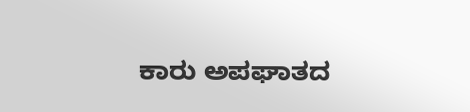ಕಾರು ಅಪಘಾತದ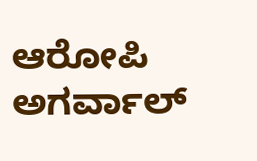ಆರೋಪಿ ಅಗರ್ವಾಲ್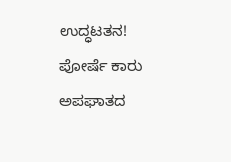ಉದ್ಧಟತನ!
ಪೋರ್ಷೆ ಕಾರು ಅಪಘಾತದ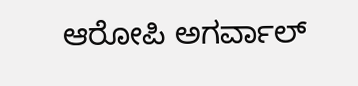ಆರೋಪಿ ಅಗರ್ವಾಲ್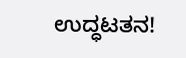ಉದ್ಧಟತನ!